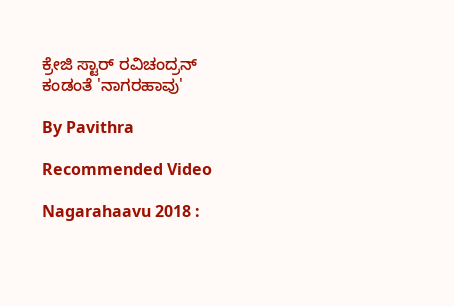ಕ್ರೇಜಿ ಸ್ಟಾರ್ ರವಿಚಂದ್ರನ್ ಕಂಡಂತೆ 'ನಾಗರಹಾವು'

By Pavithra

Recommended Video

Nagarahaavu 2018 :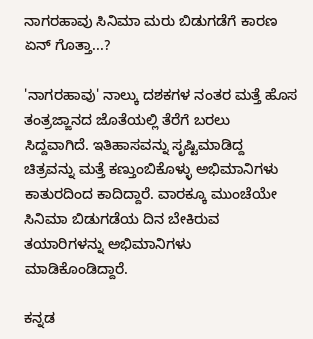ನಾಗರಹಾವು ಸಿನಿಮಾ ಮರು ಬಿಡುಗಡೆಗೆ ಕಾರಣ ಏನ್ ಗೊತ್ತಾ...?

'ನಾಗರಹಾವು' ನಾಲ್ಕು ದಶಕಗಳ ನಂತರ ಮತ್ತೆ ಹೊಸ ತಂತ್ರಜ್ಙಾನದ ಜೊತೆಯಲ್ಲಿ ತೆರೆಗೆ ಬರಲು ಸಿದ್ದವಾಗಿದೆ. ಇತಿಹಾಸವನ್ನು ಸೃಷ್ಟಿಮಾಡಿದ್ದ ಚಿತ್ರವನ್ನು ಮತ್ತೆ ಕಣ್ತುಂಬಿಕೊಳ್ಳು ಅಭಿಮಾನಿಗಳು ಕಾತುರದಿಂದ ಕಾದಿದ್ದಾರೆ. ವಾರಕ್ಕೂ ಮುಂಚೆಯೇ ಸಿನಿಮಾ ಬಿಡುಗಡೆಯ ದಿನ ಬೇಕಿರುವ ತಯಾರಿಗಳನ್ನು ಅಭಿಮಾನಿಗಳು ಮಾಡಿಕೊಂಡಿದ್ದಾರೆ.

ಕನ್ನಡ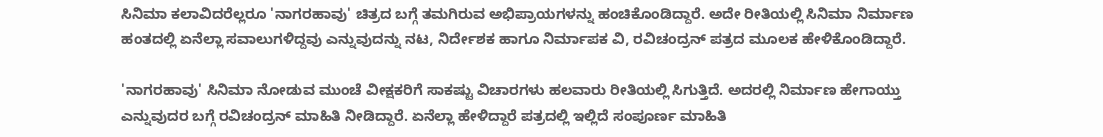ಸಿನಿಮಾ ಕಲಾವಿದರೆಲ್ಲರೂ 'ನಾಗರಹಾವು' ಚಿತ್ರದ ಬಗ್ಗೆ ತಮಗಿರುವ ಅಭಿಪ್ರಾಯಗಳನ್ನು ಹಂಚಿಕೊಂಡಿದ್ದಾರೆ. ಅದೇ ರೀತಿಯಲ್ಲಿ ಸಿನಿಮಾ ನಿರ್ಮಾಣ ಹಂತದಲ್ಲಿ ಏನೆಲ್ಲಾ ಸವಾಲುಗಳಿದ್ದವು ಎನ್ನುವುದನ್ನು ನಟ, ನಿರ್ದೇಶಕ ಹಾಗೂ ನಿರ್ಮಾಪಕ ವಿ, ರವಿಚಂದ್ರನ್ ಪತ್ರದ ಮೂಲಕ ಹೇಳಿಕೊಂಡಿದ್ದಾರೆ.

'ನಾಗರಹಾವು' ಸಿನಿಮಾ ನೋಡುವ ಮುಂಚೆ ವೀಕ್ಷಕರಿಗೆ ಸಾಕಷ್ಟು ವಿಚಾರಗಳು ಹಲವಾರು ರೀತಿಯಲ್ಲಿ ಸಿಗುತ್ತಿದೆ. ಅದರಲ್ಲಿ ನಿರ್ಮಾಣ ಹೇಗಾಯ್ತು ಎನ್ನುವುದರ ಬಗ್ಗೆ ರವಿಚಂದ್ರನ್ ಮಾಹಿತಿ ನೀಡಿದ್ದಾರೆ. ಏನೆಲ್ಲಾ ಹೇಳಿದ್ದಾರೆ ಪತ್ರದಲ್ಲಿ ಇಲ್ಲಿದೆ ಸಂಪೂರ್ಣ ಮಾಹಿತಿ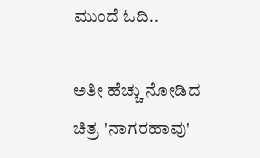ಮುಂದೆ ಓದಿ..

ಅತೀ ಹೆಚ್ಚು ನೋಡಿದ ಚಿತ್ರ 'ನಾಗರಹಾವು'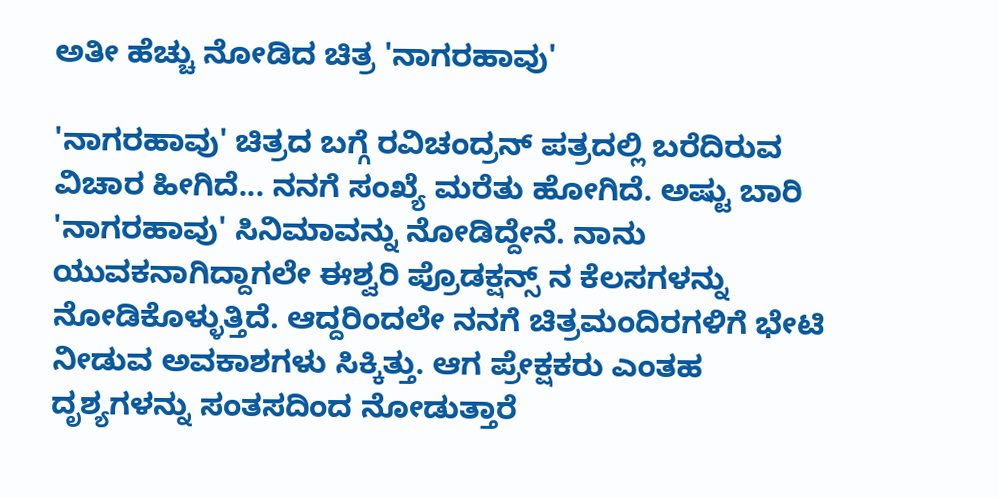ಅತೀ ಹೆಚ್ಚು ನೋಡಿದ ಚಿತ್ರ 'ನಾಗರಹಾವು'

'ನಾಗರಹಾವು' ಚಿತ್ರದ ಬಗ್ಗೆ ರವಿಚಂದ್ರನ್ ಪತ್ರದಲ್ಲಿ ಬರೆದಿರುವ ವಿಚಾರ ಹೀಗಿದೆ... ನನಗೆ ಸಂಖ್ಯೆ ಮರೆತು ಹೋಗಿದೆ. ಅಷ್ಟು ಬಾರಿ 'ನಾಗರಹಾವು' ಸಿನಿಮಾವನ್ನು ನೋಡಿದ್ದೇನೆ. ನಾನು ಯುವಕನಾಗಿದ್ದಾಗಲೇ ಈಶ್ವರಿ ಪ್ರೊಡಕ್ಷನ್ಸ್ ನ ಕೆಲಸಗಳನ್ನು ನೋಡಿಕೊಳ್ಳುತ್ತಿದೆ. ಆದ್ದರಿಂದಲೇ ನನಗೆ ಚಿತ್ರಮಂದಿರಗಳಿಗೆ ಭೇಟಿ ನೀಡುವ ಅವಕಾಶಗಳು ಸಿಕ್ಕಿತ್ತು. ಆಗ ಪ್ರೇಕ್ಷಕರು ಎಂತಹ ದೃಶ್ಯಗಳನ್ನು ಸಂತಸದಿಂದ ನೋಡುತ್ತಾರೆ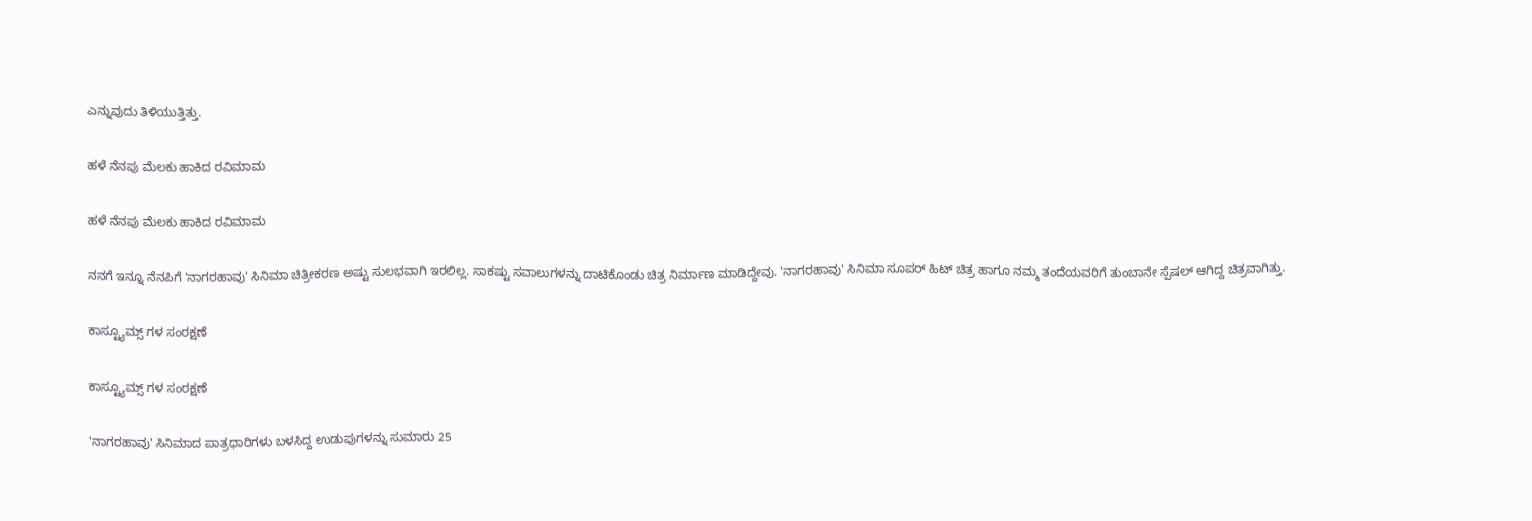ಎನ್ನುವುದು ತಿಳಿಯುತ್ತಿತ್ತು.

ಹಳೆ ನೆನಪು ಮೆಲಕು ಹಾಕಿದ ರವಿಮಾಮ

ಹಳೆ ನೆನಪು ಮೆಲಕು ಹಾಕಿದ ರವಿಮಾಮ

ನನಗೆ ಇನ್ನೂ ನೆನಪಿಗೆ 'ನಾಗರಹಾವು' ಸಿನಿಮಾ ಚಿತ್ರೀಕರಣ ಅಷ್ಟು ಸುಲಭವಾಗಿ ಇರಲಿಲ್ಲ. ಸಾಕಷ್ಟು ಸವಾಲುಗಳನ್ನು ದಾಟಿಕೊಂಡು ಚಿತ್ರ ನಿರ್ಮಾಣ ಮಾಡಿದ್ದೇವು. 'ನಾಗರಹಾವು' ಸಿನಿಮಾ ಸೂಪರ್ ಹಿಟ್ ಚಿತ್ರ ಹಾಗೂ ನಮ್ಮ ತಂದೆಯವರಿಗೆ ತುಂಬಾನೇ ಸ್ಪೆಷಲ್ ಆಗಿದ್ದ ಚಿತ್ರವಾಗಿತ್ತು.

ಕಾಸ್ಟ್ಯೂಮ್ಸ್ ಗಳ ಸಂರಕ್ಷಣೆ

ಕಾಸ್ಟ್ಯೂಮ್ಸ್ ಗಳ ಸಂರಕ್ಷಣೆ

'ನಾಗರಹಾವು' ಸಿನಿಮಾದ ಪಾತ್ರಧಾರಿಗಳು ಬಳಸಿದ್ದ ಉಡುಪುಗಳನ್ನು ಸುಮಾರು 25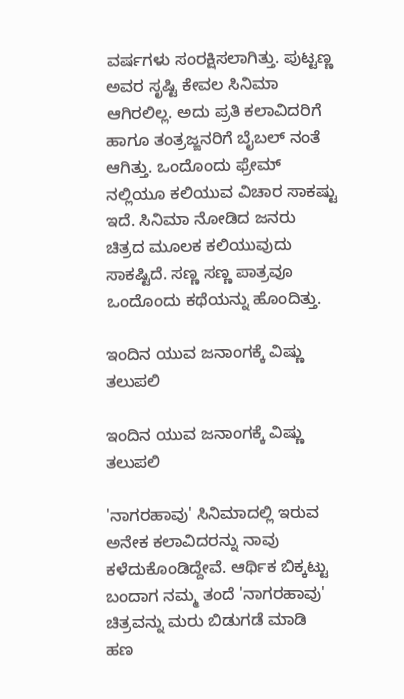ವರ್ಷಗಳು ಸಂರಕ್ಷಿಸಲಾಗಿತ್ತು. ಪುಟ್ಟಣ್ಣ ಅವರ ಸೃಷ್ಟಿ ಕೇವಲ ಸಿನಿಮಾ ಆಗಿರಲಿಲ್ಲ. ಅದು ಪ್ರತಿ ಕಲಾವಿದರಿಗೆ ಹಾಗೂ ತಂತ್ರಜ್ಙನರಿಗೆ ಬೈಬಲ್ ನಂತೆ ಆಗಿತ್ತು. ಒಂದೊಂದು ಫ್ರೇಮ್ ನಲ್ಲಿಯೂ ಕಲಿಯುವ ವಿಚಾರ ಸಾಕಷ್ಟು ಇದೆ. ಸಿನಿಮಾ ನೋಡಿದ ಜನರು ಚಿತ್ರದ ಮೂಲಕ ಕಲಿಯುವುದು ಸಾಕಷ್ಟಿದೆ. ಸಣ್ಣ ಸಣ್ಣ ಪಾತ್ರವೂ ಒಂದೊಂದು ಕಥೆಯನ್ನು ಹೊಂದಿತ್ತು.

ಇಂದಿನ ಯುವ ಜನಾಂಗಕ್ಕೆ ವಿಷ್ಣು ತಲುಪಲಿ

ಇಂದಿನ ಯುವ ಜನಾಂಗಕ್ಕೆ ವಿಷ್ಣು ತಲುಪಲಿ

'ನಾಗರಹಾವು' ಸಿನಿಮಾದಲ್ಲಿ ಇರುವ ಅನೇಕ ಕಲಾವಿದರನ್ನು ನಾವು ಕಳೆದುಕೊಂಡಿದ್ದೇವೆ. ಆರ್ಥಿಕ ಬಿಕ್ಕಟ್ಟು ಬಂದಾಗ ನಮ್ಮ ತಂದೆ 'ನಾಗರಹಾವು' ಚಿತ್ರವನ್ನು ಮರು ಬಿಡುಗಡೆ ಮಾಡಿ ಹಣ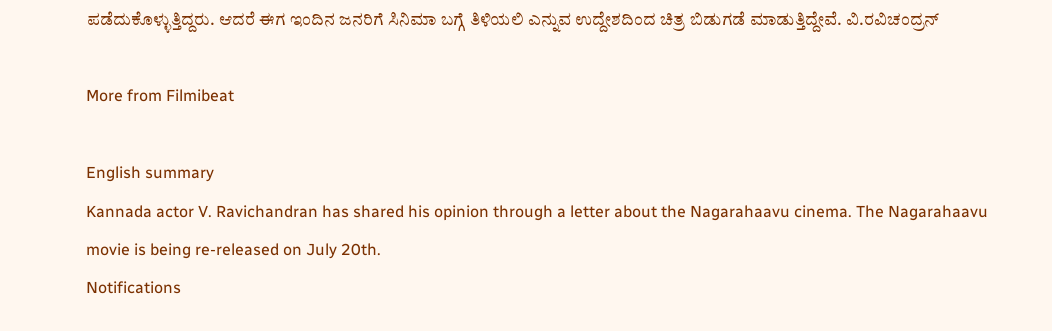ಪಡೆದುಕೊಳ್ಳುತ್ತಿದ್ದರು. ಆದರೆ ಈಗ ಇಂದಿನ ಜನರಿಗೆ ಸಿನಿಮಾ ಬಗ್ಗೆ ತಿಳಿಯಲಿ ಎನ್ನುವ ಉದ್ದೇಶದಿಂದ ಚಿತ್ರ ಬಿಡುಗಡೆ ಮಾಡುತ್ತಿದ್ದೇವೆ. ವಿ.ರವಿಚಂದ್ರನ್

More from Filmibeat

English summary
Kannada actor V. Ravichandran has shared his opinion through a letter about the Nagarahaavu cinema. The Nagarahaavu movie is being re-released on July 20th.
Notifications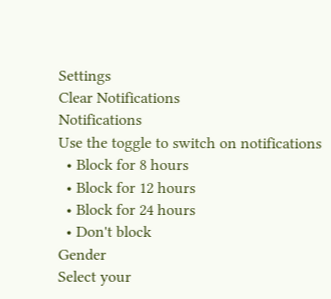Settings
Clear Notifications
Notifications
Use the toggle to switch on notifications
  • Block for 8 hours
  • Block for 12 hours
  • Block for 24 hours
  • Don't block
Gender
Select your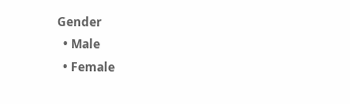Gender
  • Male
  • Female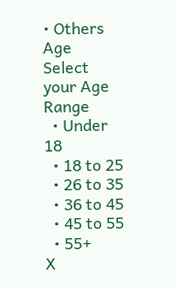• Others
Age
Select your Age Range
  • Under 18
  • 18 to 25
  • 26 to 35
  • 36 to 45
  • 45 to 55
  • 55+
X